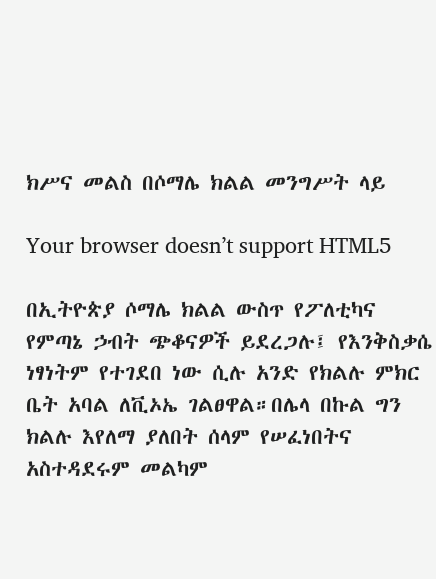ክሥና መልስ በሶማሌ ክልል መንግሥት ላይ

Your browser doesn’t support HTML5

በኢትዮጵያ ሶማሌ ክልል ውስጥ የፖለቲካና የምጣኔ ኃብት ጭቆናዎች ይደረጋሉ፤ የእንቅስቃሴ ነፃነትም የተገደበ ነው ሲሉ አንድ የክልሉ ምክር ቤት አባል ለቪኦኤ ገልፀዋል።በሌላ በኩል ግን ክልሉ እየለማ ያለበት ሰላም የሠፈነበትና አስተዳደሩም መልካም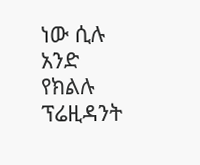ነው ሲሉ አንድ የክልሉ ፕሬዚዳንት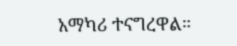አማካሪ ተናግረዋል።